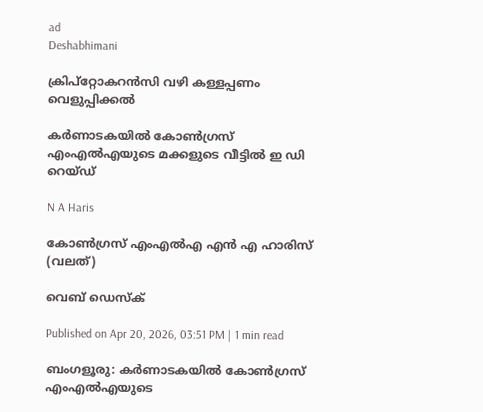ad
Deshabhimani

ക്രിപ്റ്റോകറൻസി വഴി കള്ളപ്പണം വെളുപ്പിക്കൽ

കർണാടകയിൽ കോൺഗ്രസ് എംഎൽഎയുടെ മക്കളുടെ വീട്ടിൽ ഇ ഡി റെയ്ഡ്

N A Haris

കോൺഗ്രസ് എംഎൽഎ എൻ എ ഹാരിസ് (വലത്)

വെബ് ഡെസ്ക്

Published on Apr 20, 2026, 03:51 PM | 1 min read

ബംഗളൂരു: കർണാടകയിൽ കോൺഗ്രസ് എംഎൽഎയുടെ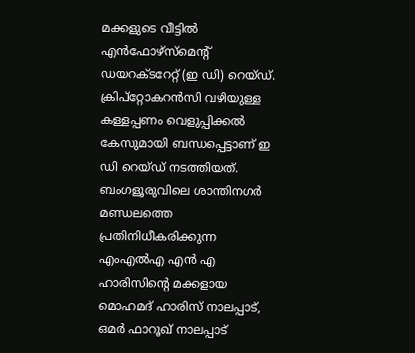മക്കളുടെ വീട്ടിൽ എൻഫോഴ്‌സ്‌മെന്റ് ഡയറക്ടറേറ്റ് (ഇ ഡി) റെയ്ഡ്. ക്രിപ്റ്റോകറൻസി വഴിയുള്ള കള്ളപ്പണം വെളുപ്പിക്കൽ കേസുമായി ബന്ധപ്പെട്ടാണ് ഇ ഡി റെയ്ഡ് നടത്തിയത്. ബംഗളൂരുവിലെ ശാന്തിനഗർ മണ്ഡലത്തെ പ്രതിനിധീകരിക്കുന്ന എംഎൽഎ എൻ എ ഹാരിസിന്റെ മക്കളായ മൊഹമദ് ഹാരിസ് നാലപ്പാട്, ഒമർ ഫാറൂഖ് നാലപ്പാട്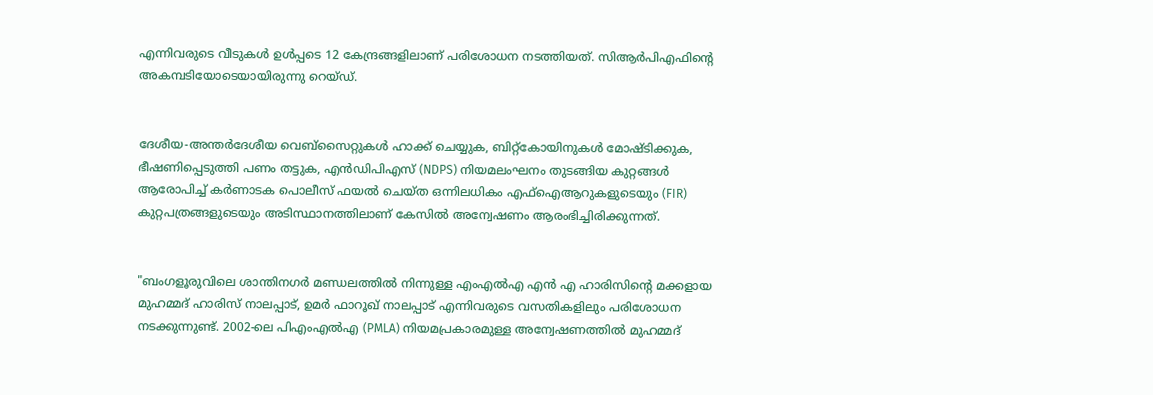എന്നിവരുടെ വീടുകൾ ഉൾപ്പടെ 12 കേന്ദ്രങ്ങളിലാണ് പരിശോധന നടത്തിയത്. സിആർപിഎഫിന്റെ അകമ്പടിയോടെയായിരുന്നു റെയ്ഡ്.


ദേശീയ-അന്തർദേശീയ വെബ്‌സൈറ്റുകൾ ഹാക്ക് ചെയ്യുക, ബിറ്റ്‌കോയിനുകൾ മോഷ്ടിക്കുക, ഭീഷണിപ്പെടുത്തി പണം തട്ടുക, എൻഡിപിഎസ് (NDPS) നിയമലംഘനം തുടങ്ങിയ കുറ്റങ്ങൾ ആരോപിച്ച് കർണാടക പൊലീസ് ഫയൽ ചെയ്ത ഒന്നിലധികം എഫ്‌ഐആറുകളുടെയും (FIR) കുറ്റപത്രങ്ങളുടെയും അടിസ്ഥാനത്തിലാണ് കേസിൽ അന്വേഷണം ആരംഭിച്ചിരിക്കുന്നത്.


"ബംഗളൂരുവിലെ ശാന്തിനഗർ മണ്ഡലത്തിൽ നിന്നുള്ള എംഎൽഎ എൻ എ ഹാരിസിന്റെ മക്കളായ മുഹമ്മദ് ഹാരിസ് നാലപ്പാട്, ഉമർ ഫാറൂഖ് നാലപ്പാട് എന്നിവരുടെ വസതികളിലും പരിശോധന നടക്കുന്നുണ്ട്. 2002-ലെ പിഎംഎൽഎ (PMLA) നിയമപ്രകാരമുള്ള അന്വേഷണത്തിൽ മുഹമ്മദ്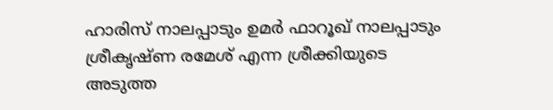ഹാരിസ് നാലപ്പാടും ഉമർ ഫാറൂഖ് നാലപ്പാടും ശ്രീകൃഷ്ണ രമേശ് എന്ന ശ്രീക്കിയുടെ അടുത്ത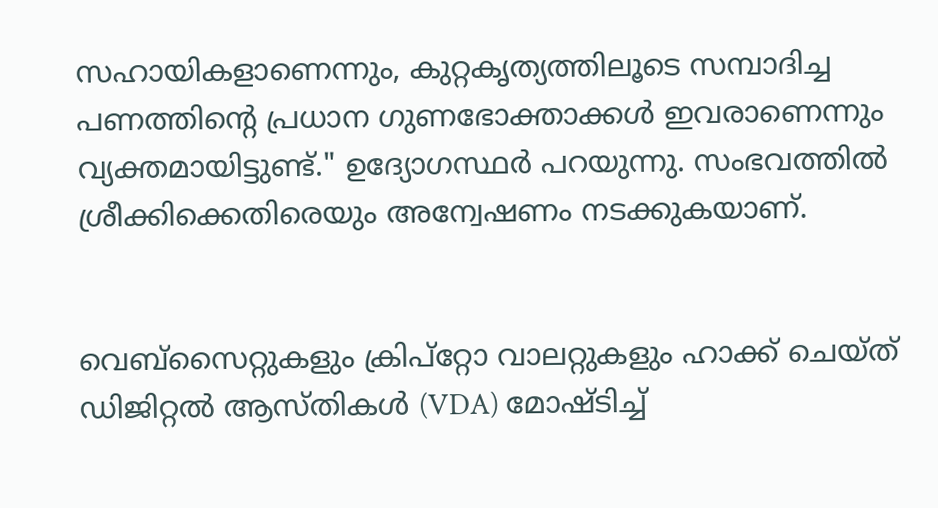സഹായികളാണെന്നും, കുറ്റകൃത്യത്തിലൂടെ സമ്പാദിച്ച പണത്തിന്റെ പ്രധാന ഗുണഭോക്താക്കൾ ഇവരാണെന്നും വ്യക്തമായിട്ടുണ്ട്." ഉദ്യോഗസ്ഥർ പറയുന്നു. സംഭവത്തിൽ ശ്രീക്കിക്കെതിരെയും അന്വേഷണം നടക്കുകയാണ്.


വെബ്‌സൈറ്റുകളും ക്രിപ്‌റ്റോ വാലറ്റുകളും ഹാക്ക് ചെയ്ത് ഡിജിറ്റൽ ആസ്തികൾ (VDA) മോഷ്ടിച്ച്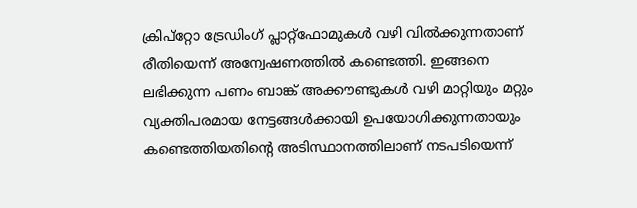ക്രിപ്‌റ്റോ ട്രേഡിംഗ് പ്ലാറ്റ്‌ഫോമുകൾ വഴി വിൽക്കുന്നതാണ് രീതിയെന്ന് അന്വേഷണത്തിൽ കണ്ടെത്തി. ഇങ്ങനെ ലഭിക്കുന്ന പണം ബാങ്ക് അക്കൗണ്ടുകൾ വഴി മാറ്റിയും മറ്റും വ്യക്തിപരമായ നേട്ടങ്ങൾക്കായി ഉപയോഗിക്കുന്നതായും കണ്ടെത്തിയതിന്റെ അടിസ്ഥാനത്തിലാണ് നടപടിയെന്ന്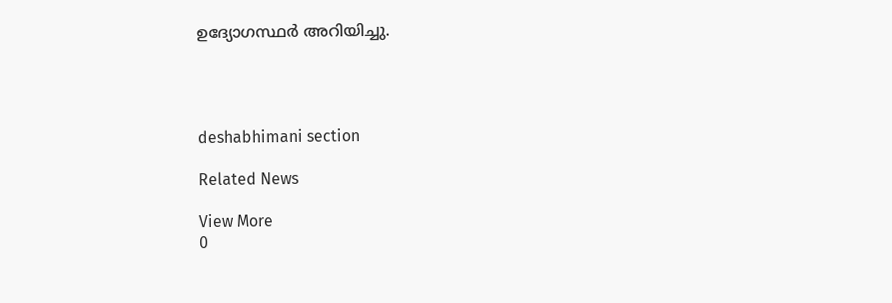ഉദ്യോഗസ്ഥർ അറിയിച്ചു.




deshabhimani section

Related News

View More
0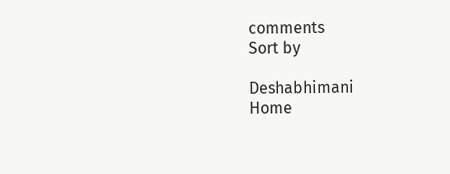comments
Sort by

Deshabhimani
Home